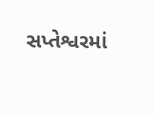સપ્તેશ્વરમાં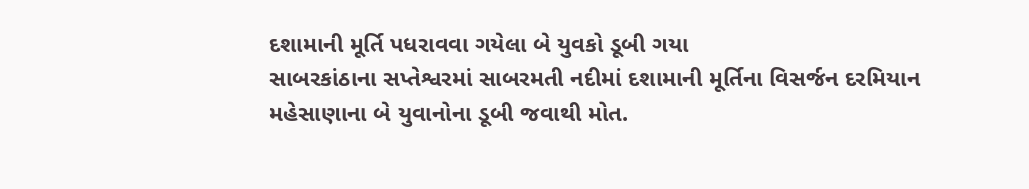દશામાની મૂર્તિ પધરાવવા ગયેલા બે યુવકો ડૂબી ગયા
સાબરકાંઠાના સપ્તેશ્વરમાં સાબરમતી નદીમાં દશામાની મૂર્તિના વિસર્જન દરમિયાન મહેસાણાના બે યુવાનોના ડૂબી જવાથી મોત.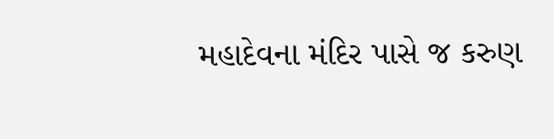મહાદેવના મંદિર પાસે જ કરુણ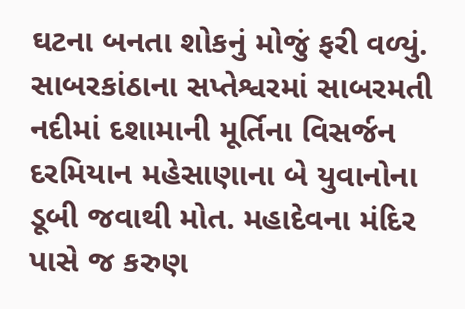ઘટના બનતા શોકનું મોજું ફરી વળ્યું.
સાબરકાંઠાના સપ્તેશ્વરમાં સાબરમતી નદીમાં દશામાની મૂર્તિના વિસર્જન દરમિયાન મહેસાણાના બે યુવાનોના ડૂબી જવાથી મોત. મહાદેવના મંદિર પાસે જ કરુણ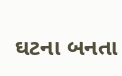ઘટના બનતા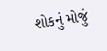શોકનું મોજું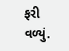ફરી વળ્યું.